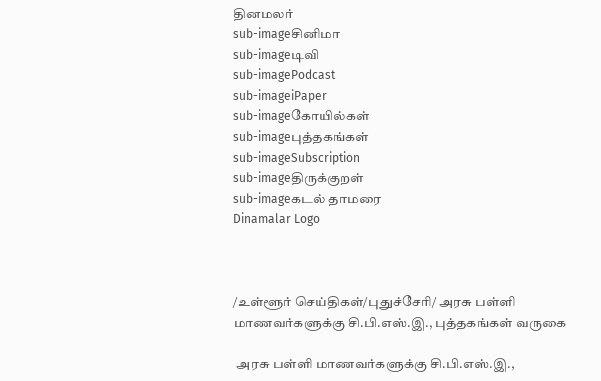தினமலர்
sub-imageசினிமா
sub-imageடிவி
sub-imagePodcast
sub-imageiPaper
sub-imageகோயில்கள்
sub-imageபுத்தகங்கள்
sub-imageSubscription
sub-imageதிருக்குறள்
sub-imageகடல் தாமரை
Dinamalar Logo



/உள்ளூர் செய்திகள்/புதுச்சேரி/ அரசு பள்ளி மாணவர்களுக்கு சி.பி.எஸ்.இ., புத்தகங்கள் வருகை

 அரசு பள்ளி மாணவர்களுக்கு சி.பி.எஸ்.இ.,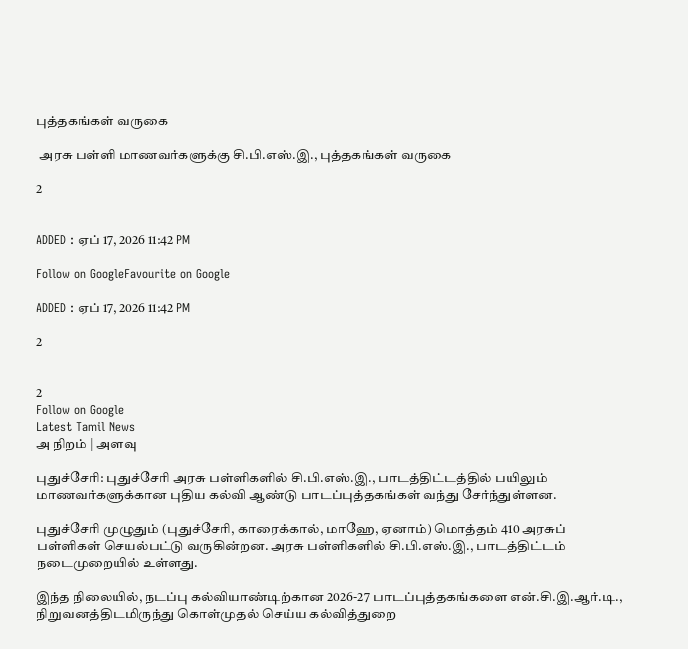புத்தகங்கள் வருகை

 அரசு பள்ளி மாணவர்களுக்கு சி.பி.எஸ்.இ., புத்தகங்கள் வருகை

2


ADDED : ஏப் 17, 2026 11:42 PM

Follow on GoogleFavourite on Google

ADDED : ஏப் 17, 2026 11:42 PM

2


2
Follow on Google
Latest Tamil News
அ நிறம் | அளவு

புதுச்சேரி: புதுச்சேரி அரசு பள்ளிகளில் சி.பி.எஸ்.இ., பாடத்திட்டத்தில் பயிலும் மாணவர்களுக்கான புதிய கல்வி ஆண்டு பாடப்புத்தகங்கள் வந்து சேர்ந்துள்ளன.

புதுச்சேரி முழுதும் (புதுச்சேரி, காரைக்கால், மாஹே, ஏனாம்) மொத்தம் 410 அரசுப் பள்ளிகள் செயல்பட்டு வருகின்றன. அரசு பள்ளிகளில் சி.பி.எஸ்.இ., பாடத்திட்டம் நடைமுறையில் உள்ளது.

இந்த நிலையில், நடப்பு கல்வியாண்டிற்கான 2026-27 பாடப்புத்தகங்களை என்.சி.இ.ஆர்.டி., நிறுவனத்திடமிருந்து கொள்முதல் செய்ய கல்வித்துறை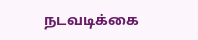நடவடிக்கை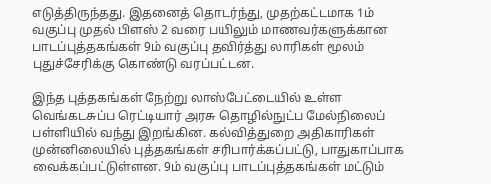எடுத்திருந்தது. இதனைத் தொடர்ந்து, முதற்கட்டமாக 1ம் வகுப்பு முதல் பிளஸ் 2 வரை பயிலும் மாணவர்களுக்கான பாடப்புத்தகங்கள் 9ம் வகுப்பு தவிர்த்து லாரிகள் மூலம் புதுச்சேரிக்கு கொண்டு வரப்பட்டன.

இந்த புத்தகங்கள் நேற்று லாஸ்பேட்டையில் உள்ள வெங்கடசுப்ப ரெட்டியார் அரசு தொழில்நுட்ப மேல்நிலைப் பள்ளியில் வந்து இறங்கின. கல்வித்துறை அதிகாரிகள் முன்னிலையில் புத்தகங்கள் சரிபார்க்கப்பட்டு, பாதுகாப்பாக வைக்கப்பட்டுள்ளன. 9ம் வகுப்பு பாடப்புத்தகங்கள் மட்டும்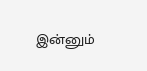இன்னும்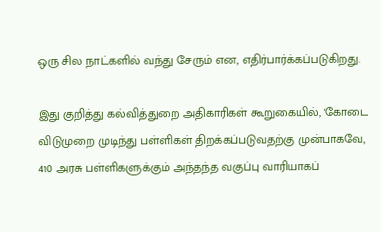ஒரு சில நாட்களில் வந்து சேரும் என, எதிர்பார்க்கப்படுகிறது.

இது குறித்து கல்வித்துறை அதிகாரிகள் கூறுகையில், 'கோடை விடுமுறை முடிந்து பள்ளிகள் திறக்கப்படுவதற்கு முன்பாகவே, 410 அரசு பள்ளிகளுக்கும் அந்தந்த வகுப்பு வாரியாகப்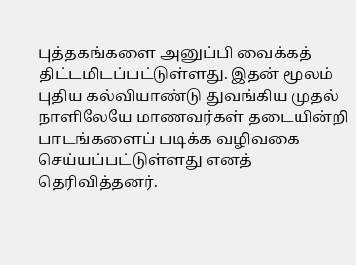புத்தகங்களை அனுப்பி வைக்கத் திட்டமிடப்பட்டுள்ளது. இதன் மூலம் புதிய கல்வியாண்டு துவங்கிய முதல் நாளிலேயே மாணவர்கள் தடையின்றி பாடங்களைப் படிக்க வழிவகை செய்யப்பட்டுள்ளது எனத் தெரிவித்தனர்.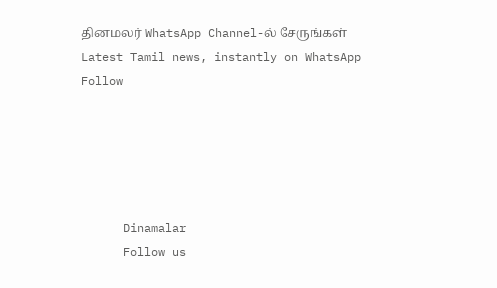தினமலர் WhatsApp Channel-ல் சேருங்கள்
Latest Tamil news, instantly on WhatsApp
Follow





      Dinamalar
      Follow us